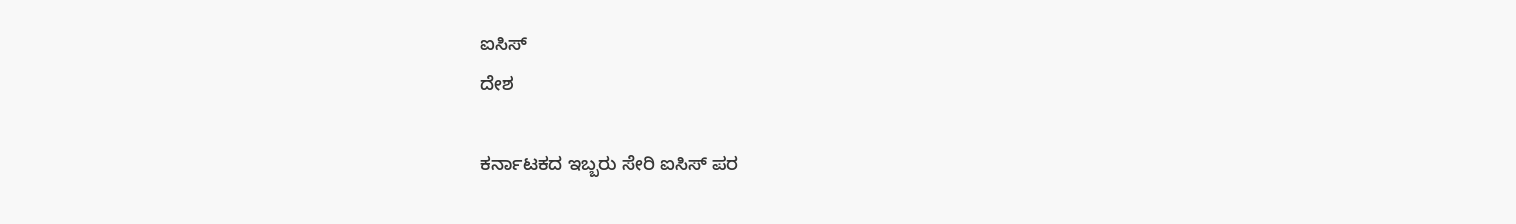ಐಸಿಸ್
ದೇಶ

ಕರ್ನಾಟಕದ ಇಬ್ಬರು ಸೇರಿ ಐಸಿಸ್ ಪರ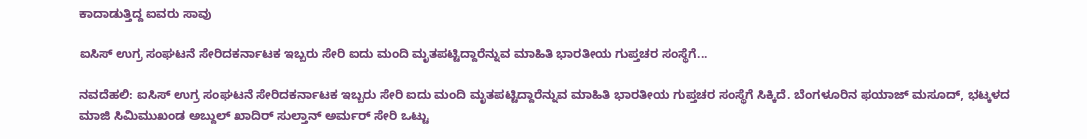ಕಾದಾಡುತ್ತಿದ್ದ ಐವರು ಸಾವು

ಐಸಿಸ್ ಉಗ್ರ ಸಂಘಟನೆ ಸೇರಿದಕರ್ನಾಟಕ ಇಬ್ಬರು ಸೇರಿ ಐದು ಮಂದಿ ಮೃತಪಟ್ಟಿದ್ದಾರೆನ್ನುವ ಮಾಹಿತಿ ಭಾರತೀಯ ಗುಪ್ತಚರ ಸಂಸ್ಥೆಗೆ...

ನವದೆಹಲಿ: ಐಸಿಸ್ ಉಗ್ರ ಸಂಘಟನೆ ಸೇರಿದಕರ್ನಾಟಕ ಇಬ್ಬರು ಸೇರಿ ಐದು ಮಂದಿ ಮೃತಪಟ್ಟಿದ್ದಾರೆನ್ನುವ ಮಾಹಿತಿ ಭಾರತೀಯ ಗುಪ್ತಚರ ಸಂಸ್ಥೆಗೆ ಸಿಕ್ಕಿದೆ. ಬೆಂಗಳೂರಿನ ಫಯಾಜ್ ಮಸೂದ್, ಭಟ್ಕಳದ ಮಾಜಿ ಸಿಮಿಮುಖಂಡ ಅಬ್ದುಲ್ ಖಾದಿರ್ ಸುಲ್ತಾನ್ ಅರ್ಮರ್ ಸೇರಿ ಒಟ್ಟು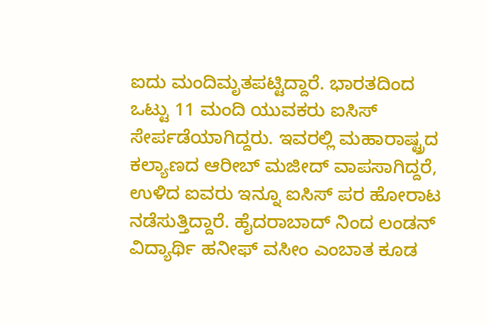ಐದು ಮಂದಿಮೃತಪಟ್ಟಿದ್ದಾರೆ. ಭಾರತದಿಂದ ಒಟ್ಟು 11 ಮಂದಿ ಯುವಕರು ಐಸಿಸ್ ಸೇರ್ಪಡೆಯಾಗಿದ್ದರು. ಇವರಲ್ಲಿ ಮಹಾರಾಷ್ಟ್ರದ ಕಲ್ಯಾಣದ ಆರೀಬ್ ಮಜೀದ್ ವಾಪಸಾಗಿದ್ದರೆ, ಉಳಿದ ಐವರು ಇನ್ನೂ ಐಸಿಸ್ ಪರ ಹೋರಾಟ ನಡೆಸುತ್ತಿದ್ದಾರೆ. ಹೈದರಾಬಾದ್ ನಿಂದ ಲಂಡನ್  ವಿದ್ಯಾರ್ಥಿ ಹನೀಫ್ ವಸೀಂ ಎಂಬಾತ ಕೂಡ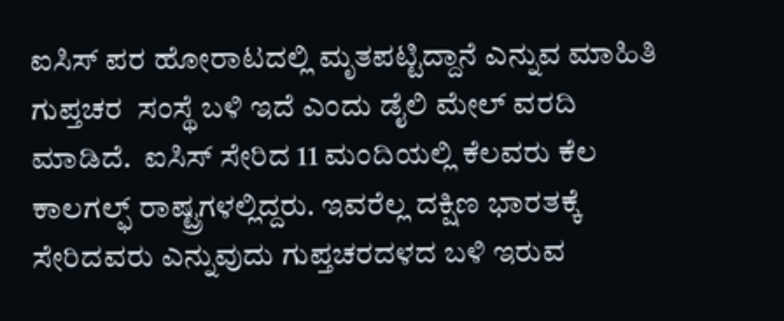ಐಸಿಸ್ ಪರ ಹೋರಾಟದಲ್ಲಿ ಮೃತಪಟ್ಟಿದ್ದಾನೆ ಎನ್ನುವ ಮಾಹಿತಿ ಗುಪ್ತಚರ  ಸಂಸ್ಥೆ ಬಳಿ ಇದೆ ಎಂದು ಡೈಲಿ ಮೇಲ್ ವರದಿ ಮಾಡಿದೆ.  ಐಸಿಸ್ ಸೇರಿದ 11 ಮಂದಿಯಲ್ಲಿ ಕೆಲವರು ಕೆಲ ಕಾಲಗಲ್ಫ್ ರಾಷ್ಟ್ರಗಳಲ್ಲಿದ್ದರು. ಇವರೆಲ್ಲ ದಕ್ಷಿಣ ಭಾರತಕ್ಕೆ ಸೇರಿದವರು ಎನ್ನುವುದು ಗುಪ್ತಚರದಳದ ಬಳಿ ಇರುವ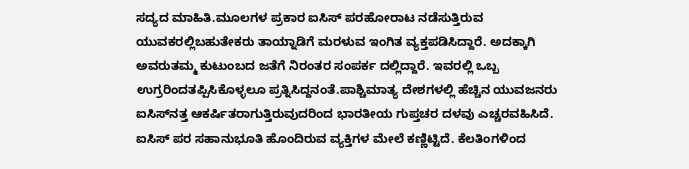ಸದ್ಯದ ಮಾಹಿತಿ.ಮೂಲಗಳ ಪ್ರಕಾರ ಐಸಿಸ್ ಪರಹೋರಾಟ ನಡೆಸುತ್ತಿರುವ ಯುವಕರಲ್ಲಿಬಹುತೇಕರು ತಾಯ್ನಾಡಿಗೆ ಮರಳುವ ಇಂಗಿತ ವ್ಯಕ್ತಪಡಿಸಿದ್ದಾರೆ. ಅದಕ್ಕಾಗಿ ಅವರುತಮ್ಮ ಕುಟುಂಬದ ಜತೆಗೆ ನಿರಂತರ ಸಂಪರ್ಕ ದಲ್ಲಿದ್ದಾರೆ. ಇವರಲ್ಲಿ ಒಬ್ಬ ಉಗ್ರರಿಂದತಪ್ಪಿಸಿಕೊಳ್ಳಲೂ ಪ್ರತ್ನಿಸಿದ್ದನಂತೆ.ಪಾಶ್ಚಿಮಾತ್ಯ ದೇಶಗಳಲ್ಲಿ ಹೆಚ್ಚಿನ ಯುವಜನರು ಐಸಿಸ್‍ನತ್ತ ಆಕರ್ಷಿತರಾಗುತ್ತಿರುವುದರಿಂದ ಭಾರತೀಯ ಗುಪ್ತಚರ ದಳವು ಎಚ್ಚರವಹಿಸಿದೆ. ಐಸಿಸ್ ಪರ ಸಹಾನುಭೂತಿ ಹೊಂದಿರುವ ವ್ಯಕ್ತಿಗಳ ಮೇಲೆ ಕಣ್ಣಿಟ್ಟಿದೆ. ಕೆಲತಿಂಗಳಿಂದ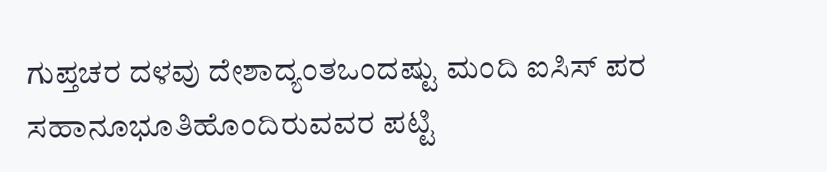ಗುಪ್ತಚರ ದಳವು ದೇಶಾದ್ಯಂತಒಂದಷ್ಟು ಮಂದಿ ಐಸಿಸ್ ಪರ ಸಹಾನೂಭೂತಿಹೊಂದಿರುವವರ ಪಟ್ಟಿ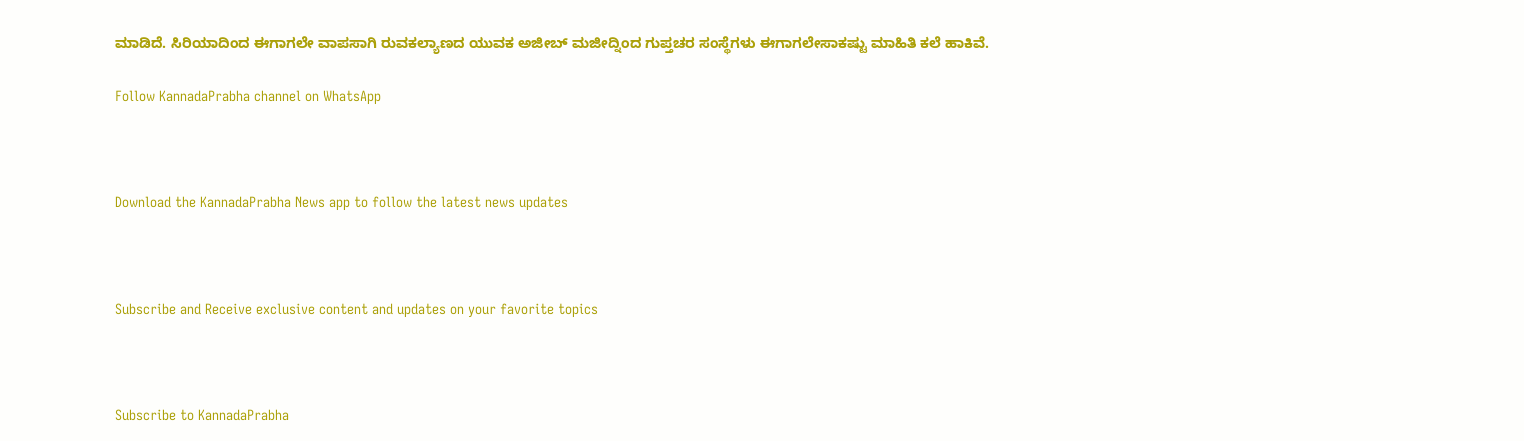ಮಾಡಿದೆ. ಸಿರಿಯಾದಿಂದ ಈಗಾಗಲೇ ವಾಪಸಾಗಿ ರುವಕಲ್ಯಾಣದ ಯುವಕ ಅಜೀಬ್ ಮಜೀದ್ನಿಂದ ಗುಪ್ತಚರ ಸಂಸ್ಥೆಗಳು ಈಗಾಗಲೇಸಾಕಷ್ಟು ಮಾಹಿತಿ ಕಲೆ ಹಾಕಿವೆ.

Follow KannadaPrabha channel on WhatsApp



Download the KannadaPrabha News app to follow the latest news updates



Subscribe and Receive exclusive content and updates on your favorite topics



Subscribe to KannadaPrabha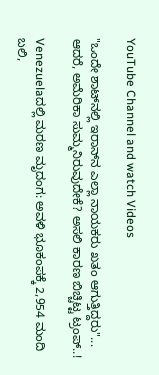YouTube Channel and watch Videos

"ಒಂದೇ ಶಾಟ್‌ನಲ್ಲಿ ಇರಾನ್‌ನ ಎಲ್ಲಾ ನಾಯಕರು ಖತಂ ಆಗುತ್ತಿದ್ದರು"... ಆದರೆ, ಅಮೆರಿಕಾ ಸುಮ್ಮನಿರುವುದೇಕೆ? ಅಸಲಿ ಕಾರಣ ಬಿಚ್ಚಿಟ್ಟ ಟ್ರಂಪ್..!

Venezuelaದಲ್ಲಿ ಮರಣ ಮೃದಂಗ: ಅವಳಿ ಭೂಕಂಪಕ್ಕೆ 2,954 ಮಂದಿ ಬಲಿ,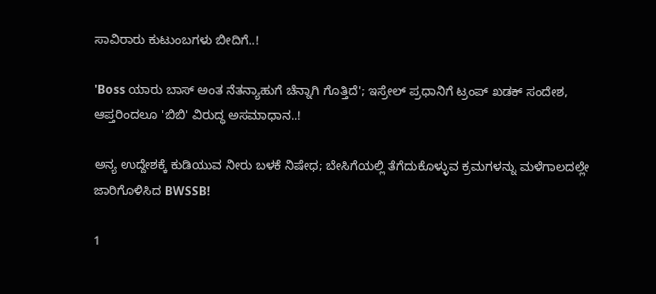ಸಾವಿರಾರು ಕುಟುಂಬಗಳು ಬೀದಿಗೆ..!

'Boss ಯಾರು ಬಾಸ್ ಅಂತ ನೆತನ್ಯಾಹುಗೆ ಚೆನ್ನಾಗಿ ಗೊತ್ತಿದೆ'; ಇಸ್ರೇಲ್ ಪ್ರಧಾನಿಗೆ ಟ್ರಂಪ್ ಖಡಕ್ ಸಂದೇಶ, ಆಪ್ತರಿಂದಲೂ 'ಬಿಬಿ' ವಿರುದ್ಧ ಅಸಮಾಧಾನ..!

ಅನ್ಯ ಉದ್ದೇಶಕ್ಕೆ ಕುಡಿಯುವ ನೀರು ಬಳಕೆ ನಿಷೇಧ; ಬೇಸಿಗೆಯಲ್ಲಿ ತೆಗೆದುಕೊಳ್ಳುವ ಕ್ರಮಗಳನ್ನು ಮಳೆಗಾಲದಲ್ಲೇ ಜಾರಿಗೊಳಿಸಿದ BWSSB!

1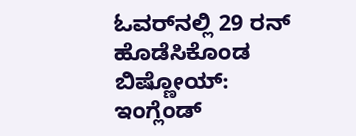ಓವರ್‌ನಲ್ಲಿ 29 ರನ್ ಹೊಡೆಸಿಕೊಂಡ ಬಿಷ್ಣೋಯ್: ಇಂಗ್ಲೆಂಡ್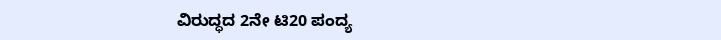ವಿರುದ್ಧದ 2ನೇ ಟಿ20 ಪಂದ್ಯ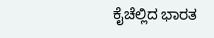ಕೈಚೆಲ್ಲಿದ ಭಾರತ